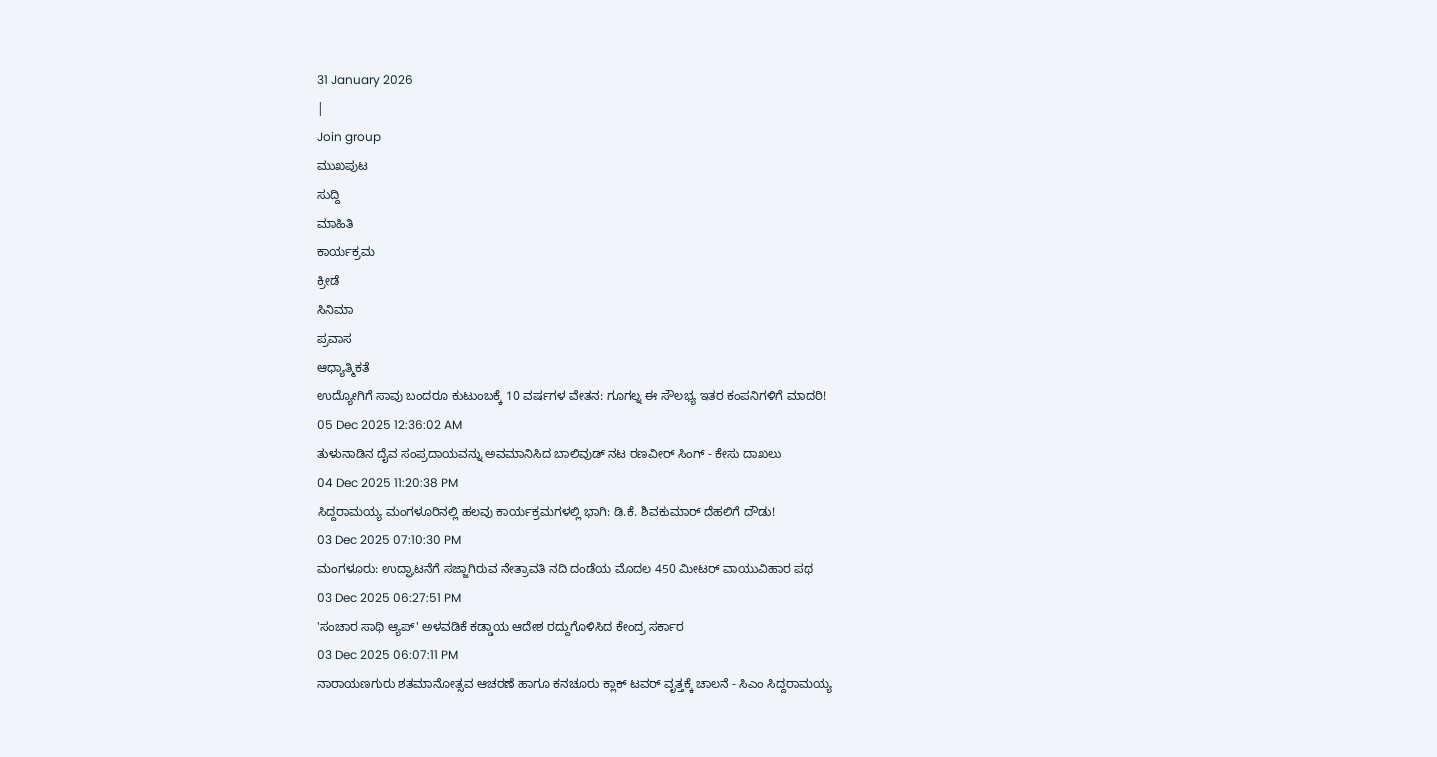31 January 2026
|
Join group
ಮುಖಪುಟ
ಸುದ್ದಿ
ಮಾಹಿತಿ
ಕಾರ್ಯಕ್ರಮ
ಕ್ರೀಡೆ
ಸಿನಿಮಾ
ಪ್ರವಾಸ
ಆಧ್ಯಾತ್ಮಿಕತೆ
ಉದ್ಯೋಗಿಗೆ ಸಾವು ಬಂದರೂ ಕುಟುಂಬಕ್ಕೆ 10 ವರ್ಷಗಳ ವೇತನ: ಗೂಗಲ್ನ ಈ ಸೌಲಭ್ಯ ಇತರ ಕಂಪನಿಗಳಿಗೆ ಮಾದರಿ!
05 Dec 2025 12:36:02 AM
ತುಳುನಾಡಿನ ದೈವ ಸಂಪ್ರದಾಯವನ್ನು ಅವಮಾನಿಸಿದ ಬಾಲಿವುಡ್ ನಟ ರಣವೀರ್ ಸಿಂಗ್ - ಕೇಸು ದಾಖಲು
04 Dec 2025 11:20:38 PM
ಸಿದ್ದರಾಮಯ್ಯ ಮಂಗಳೂರಿನಲ್ಲಿ ಹಲವು ಕಾರ್ಯಕ್ರಮಗಳಲ್ಲಿ ಭಾಗಿ: ಡಿ.ಕೆ. ಶಿವಕುಮಾರ್ ದೆಹಲಿಗೆ ದೌಡು!
03 Dec 2025 07:10:30 PM
ಮಂಗಳೂರು: ಉದ್ಘಾಟನೆಗೆ ಸಜ್ಜಾಗಿರುವ ನೇತ್ರಾವತಿ ನದಿ ದಂಡೆಯ ಮೊದಲ 450 ಮೀಟರ್ ವಾಯುವಿಹಾರ ಪಥ
03 Dec 2025 06:27:51 PM
'ಸಂಚಾರ ಸಾಥಿ ಆ್ಯಪ್' ಅಳವಡಿಕೆ ಕಡ್ಡಾಯ ಆದೇಶ ರದ್ದುಗೊಳಿಸಿದ ಕೇಂದ್ರ ಸರ್ಕಾರ
03 Dec 2025 06:07:11 PM
ನಾರಾಯಣಗುರು ಶತಮಾನೋತ್ಸವ ಆಚರಣೆ ಹಾಗೂ ಕನಚೂರು ಕ್ಲಾಕ್ ಟವರ್ ವೃತ್ತಕ್ಕೆ ಚಾಲನೆ - ಸಿಎಂ ಸಿದ್ದರಾಮಯ್ಯ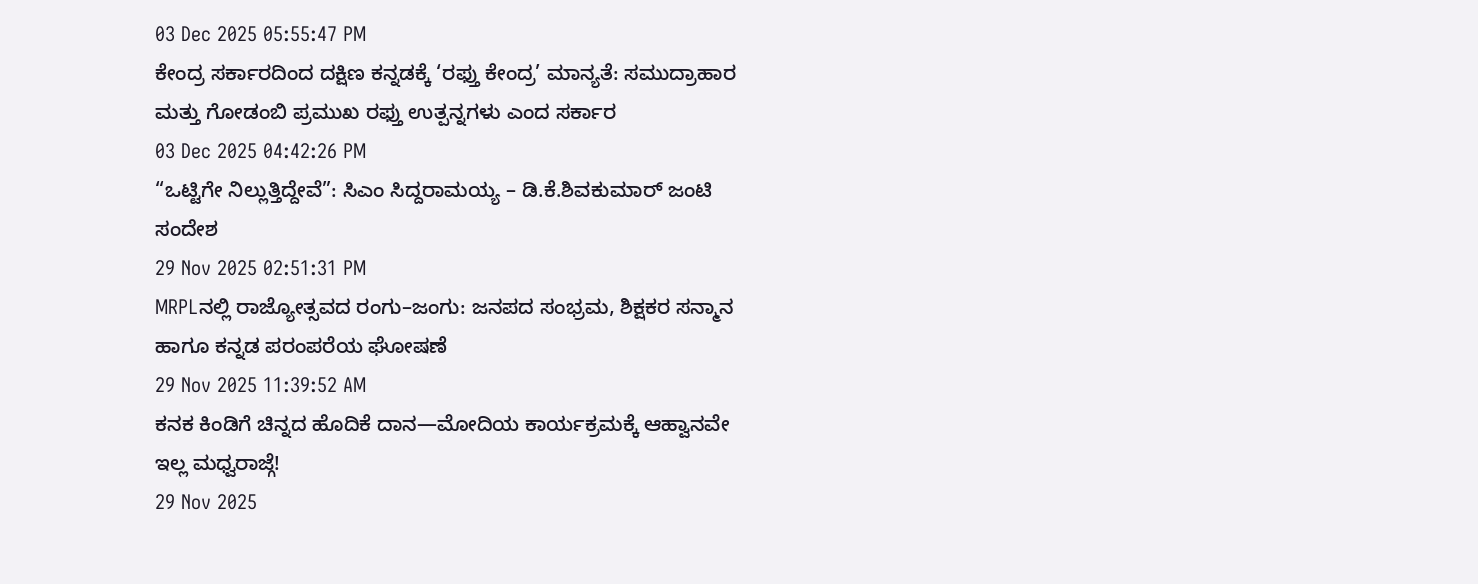03 Dec 2025 05:55:47 PM
ಕೇಂದ್ರ ಸರ್ಕಾರದಿಂದ ದಕ್ಷಿಣ ಕನ್ನಡಕ್ಕೆ ‘ರಫ್ತು ಕೇಂದ್ರ’ ಮಾನ್ಯತೆ: ಸಮುದ್ರಾಹಾರ ಮತ್ತು ಗೋಡಂಬಿ ಪ್ರಮುಖ ರಫ್ತು ಉತ್ಪನ್ನಗಳು ಎಂದ ಸರ್ಕಾರ
03 Dec 2025 04:42:26 PM
“ಒಟ್ಟಿಗೇ ನಿಲ್ಲುತ್ತಿದ್ದೇವೆ”: ಸಿಎಂ ಸಿದ್ದರಾಮಯ್ಯ – ಡಿ.ಕೆ.ಶಿವಕುಮಾರ್ ಜಂಟಿ ಸಂದೇಶ
29 Nov 2025 02:51:31 PM
MRPLನಲ್ಲಿ ರಾಜ್ಯೋತ್ಸವದ ರಂಗು–ಜಂಗು: ಜನಪದ ಸಂಭ್ರಮ, ಶಿಕ್ಷಕರ ಸನ್ಮಾನ ಹಾಗೂ ಕನ್ನಡ ಪರಂಪರೆಯ ಘೋಷಣೆ
29 Nov 2025 11:39:52 AM
ಕನಕ ಕಿಂಡಿಗೆ ಚಿನ್ನದ ಹೊದಿಕೆ ದಾನ—ಮೋದಿಯ ಕಾರ್ಯಕ್ರಮಕ್ಕೆ ಆಹ್ವಾನವೇ ಇಲ್ಲ ಮಧ್ವರಾಜ್ಗೆ!
29 Nov 2025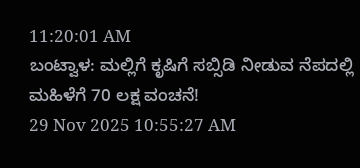11:20:01 AM
ಬಂಟ್ವಾಳ: ಮಲ್ಲಿಗೆ ಕೃಷಿಗೆ ಸಬ್ಸಿಡಿ ನೀಡುವ ನೆಪದಲ್ಲಿ ಮಹಿಳೆಗೆ 70 ಲಕ್ಷ ವಂಚನೆ!
29 Nov 2025 10:55:27 AM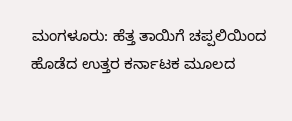ಮಂಗಳೂರು: ಹೆತ್ತ ತಾಯಿಗೆ ಚಪ್ಪಲಿಯಿಂದ ಹೊಡೆದ ಉತ್ತರ ಕರ್ನಾಟಕ ಮೂಲದ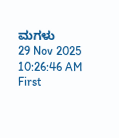ಮಗಳು
29 Nov 2025 10:26:46 AM
First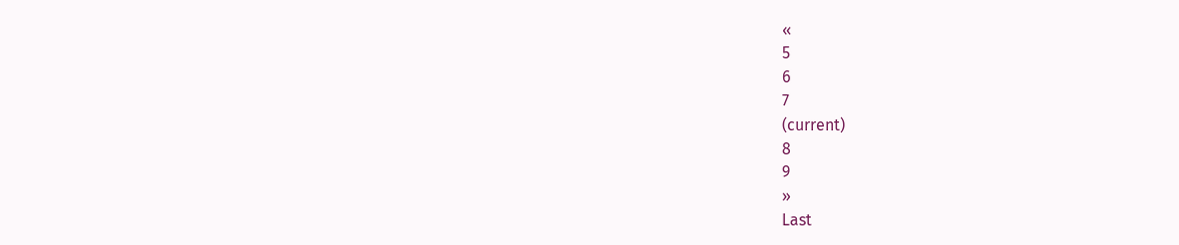«
5
6
7
(current)
8
9
»
Last